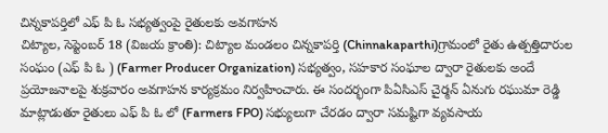చిన్నకాపర్తిలో ఎఫ్ పి ఓ సభ్యత్వంపై రైతులకు అవగాహన
చిట్యాల, సెప్టెంబర్ 18 (విజయ క్రాంతి): చిట్యాల మండలం చిన్నకాపర్తి (Chinnakaparthi)గ్రామంలో రైతు ఉత్పత్తిదారుల సంఘం (ఎఫ్ పి ఓ ) (Farmer Producer Organization) సభ్యత్వం, సహకార సంఘాల ద్వారా రైతులకు అందే ప్రయోజనాలపై శుక్రవారం అవగాహన కార్యక్రమం నిర్వహించారు. ఈ సందర్భంగా పిఏసిఎస్ చైర్మన్ ఏనుగు రఘుమా రెడ్డి మాట్లాడుతూ రైతులు ఎఫ్ పి ఓ లో (Farmers FPO) సభ్యులుగా చేరడం ద్వారా సమష్టిగా వ్యవసాయ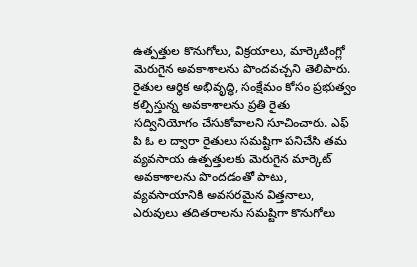ఉత్పత్తుల కొనుగోలు, విక్రయాలు, మార్కెటింగ్లో మెరుగైన అవకాశాలను పొందవచ్చని తెలిపారు.
రైతుల ఆర్థిక అభివృద్ధి, సంక్షేమం కోసం ప్రభుత్వం కల్పిస్తున్న అవకాశాలను ప్రతి రైతు సద్వినియోగం చేసుకోవాలని సూచించారు. ఎఫ్ పి ఓ ల ద్వారా రైతులు సమష్టిగా పనిచేసి తమ వ్యవసాయ ఉత్పత్తులకు మెరుగైన మార్కెట్ అవకాశాలను పొందడంతో పాటు, వ్యవసాయానికి అవసరమైన విత్తనాలు, ఎరువులు తదితరాలను సమష్టిగా కొనుగోలు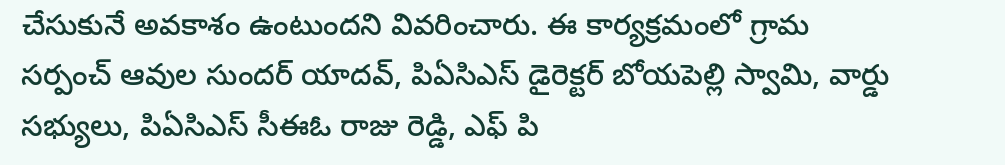చేసుకునే అవకాశం ఉంటుందని వివరించారు. ఈ కార్యక్రమంలో గ్రామ సర్పంచ్ ఆవుల సుందర్ యాదవ్, పిఏసిఎస్ డైరెక్టర్ బోయపెల్లి స్వామి, వార్డు సభ్యులు, పిఏసిఎస్ సీఈఓ రాజు రెడ్డి, ఎఫ్ పి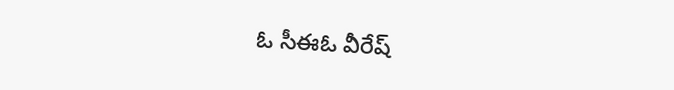ఓ సీఈఓ వీరేష్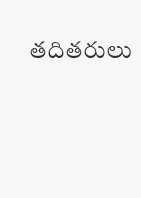తదితరులు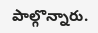పాల్గొన్నారు.